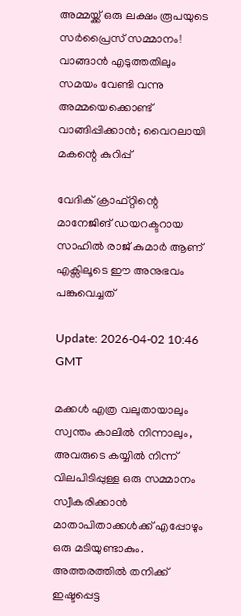അമ്മയ്ക്ക് ഒരു ലക്ഷം രൂപയുടെ സർപ്രൈസ് സമ്മാനം! വാങ്ങാൻ എടുത്തതിലും സമയം വേണ്ടി വന്നു അമ്മയെക്കൊണ്ട് വാങ്ങിപ്പിക്കാൻ; വൈറലായി മകന്റെ കുറിപ്പ്

വേദിക് ക്രാഫ്റ്റിന്റെ മാനേജിങ് ഡയറക്ടറായ സാഹിൽ രാജ് കുമാർ ആണ് എക്സിലൂടെ ഈ അനുഭവം പങ്കുവെച്ചത്

Update: 2026-04-02 10:46 GMT

മക്കൾ എത്ര വലുതായാലും സ്വന്തം കാലിൽ നിന്നാലും, അവരുടെ കയ്യിൽ നിന്ന് വിലപിടിപ്പുള്ള ഒരു സമ്മാനം സ്വീകരിക്കാൻ മാതാപിതാക്കൾക്ക് എപ്പോഴും ഒരു മടിയുണ്ടാകും. അത്തരത്തിൽ തനിക്ക് ഇഷ്ടപ്പെട്ട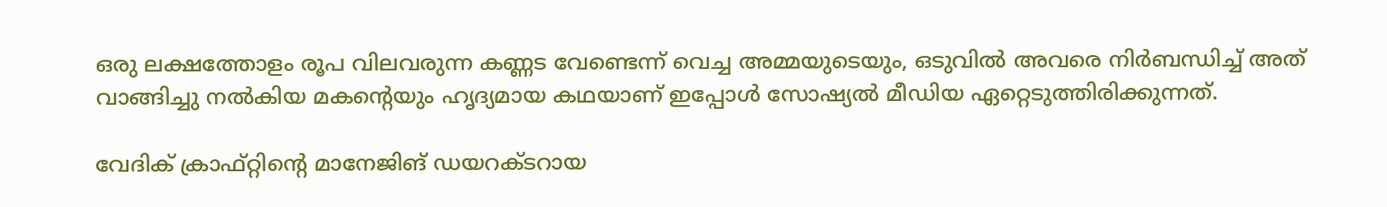ഒരു ലക്ഷത്തോളം രൂപ വിലവരുന്ന കണ്ണട വേണ്ടെന്ന് വെച്ച അമ്മയുടെയും, ഒടുവിൽ അവരെ നിർബന്ധിച്ച് അത് വാങ്ങിച്ചു നൽകിയ മകന്റെയും ഹൃദ്യമായ കഥയാണ് ഇപ്പോൾ സോഷ്യൽ മീഡിയ ഏറ്റെടുത്തിരിക്കുന്നത്.

വേദിക് ക്രാഫ്റ്റിന്റെ മാനേജിങ് ഡയറക്ടറായ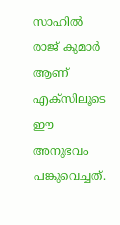സാഹിൽ രാജ് കുമാർ ആണ് എക്സിലൂടെ ഈ അനുഭവം പങ്കുവെച്ചത്.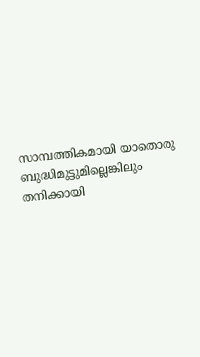സാമ്പത്തികമായി യാതൊരു ബുദ്ധിമുട്ടുമില്ലെങ്കിലും തനിക്കായി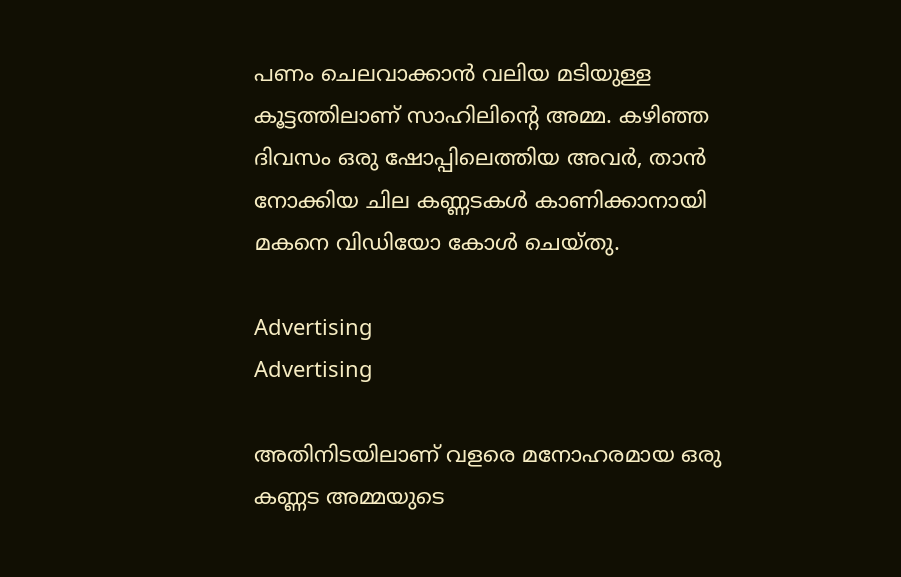പണം ചെലവാക്കാൻ വലിയ മടിയുള്ള കൂട്ടത്തിലാണ് സാഹിലിന്റെ അമ്മ. കഴിഞ്ഞ ദിവസം ഒരു ഷോപ്പിലെത്തിയ അവർ, താൻ നോക്കിയ ചില കണ്ണടകൾ കാണിക്കാനായി മകനെ വിഡിയോ കോൾ ചെയ്തു.

Advertising
Advertising

അതിനിടയിലാണ് വളരെ മനോഹരമായ ഒരു കണ്ണട അമ്മയുടെ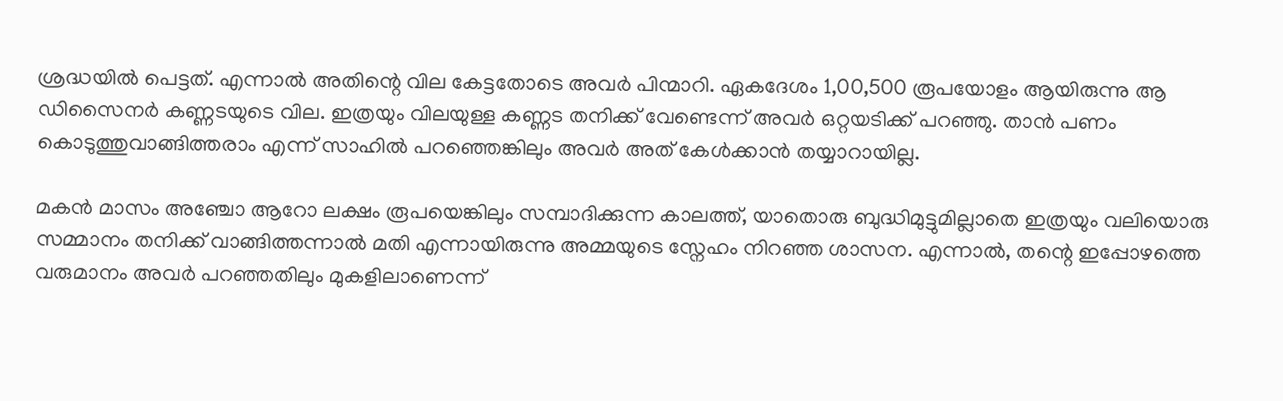ശ്രദ്ധയിൽ പെട്ടത്. എന്നാൽ അതിന്റെ വില കേട്ടതോടെ അവർ പിന്മാറി. ഏകദേശം 1,00,500 രൂപയോളം ആയിരുന്നു ആ ഡിസൈനർ കണ്ണടയുടെ വില. ഇത്രയും വിലയുള്ള കണ്ണട തനിക്ക് വേണ്ടെന്ന് അവർ ഒറ്റയടിക്ക് പറഞ്ഞു. താൻ പണം കൊടുത്തുവാങ്ങിത്തരാം എന്ന് സാഹിൽ പറഞ്ഞെങ്കിലും അവർ അത് കേൾക്കാൻ തയ്യാറായില്ല.

മകൻ മാസം അഞ്ചോ ആറോ ലക്ഷം രൂപയെങ്കിലും സമ്പാദിക്കുന്ന കാലത്ത്, യാതൊരു ബുദ്ധിമുട്ടുമില്ലാതെ ഇത്രയും വലിയൊരു സമ്മാനം തനിക്ക് വാങ്ങിത്തന്നാൽ മതി എന്നായിരുന്നു അമ്മയുടെ സ്നേഹം നിറഞ്ഞ ശാസന. എന്നാൽ, തന്റെ ഇപ്പോഴത്തെ വരുമാനം അവർ പറഞ്ഞതിലും മുകളിലാണെന്ന്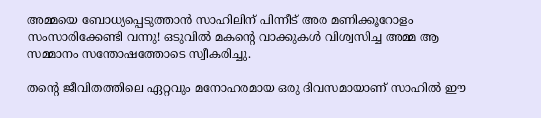അമ്മയെ ബോധ്യപ്പെടുത്താൻ സാഹിലിന് പിന്നീട് അര മണിക്കൂറോളം സംസാരിക്കേണ്ടി വന്നു! ഒടുവിൽ മകന്റെ വാക്കുകൾ വിശ്വസിച്ച അമ്മ ആ സമ്മാനം സന്തോഷത്തോടെ സ്വീകരിച്ചു.

തന്റെ ജീവിതത്തിലെ ഏറ്റവും മനോഹരമായ ഒരു ദിവസമായാണ് സാഹിൽ ഈ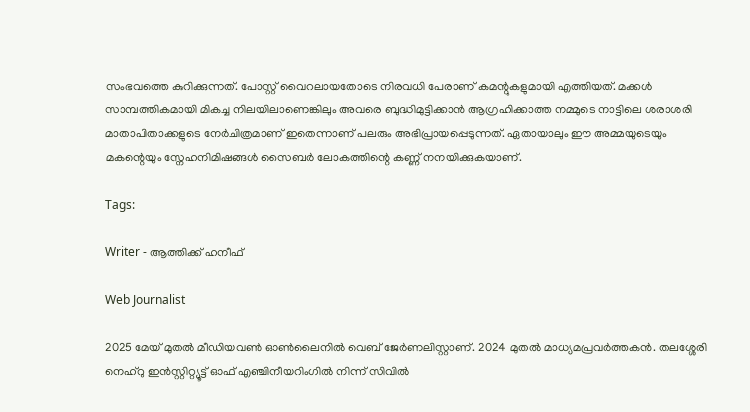സംഭവത്തെ കുറിക്കുന്നത്. പോസ്റ്റ് വൈറലായതോടെ നിരവധി പേരാണ് കമന്റുകളുമായി എത്തിയത്. മക്കൾ സാമ്പത്തികമായി മികച്ച നിലയിലാണെങ്കിലും അവരെ ബുദ്ധിമുട്ടിക്കാൻ ആഗ്രഹിക്കാത്ത നമ്മുടെ നാട്ടിലെ ശരാശരി മാതാപിതാക്കളുടെ നേർചിത്രമാണ് ഇതെന്നാണ് പലരും അഭിപ്രായപ്പെടുന്നത്. ഏതായാലും ഈ അമ്മയുടെയും മകന്റെയും സ്നേഹനിമിഷങ്ങൾ സൈബർ ലോകത്തിന്റെ കണ്ണ് നനയിക്കുകയാണ്.

Tags:

Writer - ആത്തിക്ക് ഹനീഫ്

Web Journalist

2025 മേയ് മുതൽ മീഡിയവൺ ഓൺലൈനിൽ വെബ് ജേർണലിസ്റ്റാണ്. 2024 മുതൽ മാധ്യമപ്രവർത്തകൻ. തലശ്ശേരി നെഹ്‌റു ഇൻസ്റ്റിറ്റ്യൂട്ട് ഓഫ് എഞ്ചിനീയറിംഗിൽ നിന്ന് സിവിൽ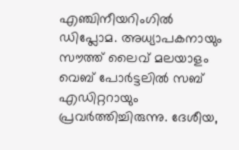എഞ്ചിനീയറിംഗിൽ ഡിപ്ലോമ. അധ്യാപകനായും സൗത്ത് ലൈവ് മലയാളം വെബ് പോർട്ടലിൽ സബ് എഡിറ്ററായും പ്രവർത്തിച്ചിരുന്നു. ദേശീയ,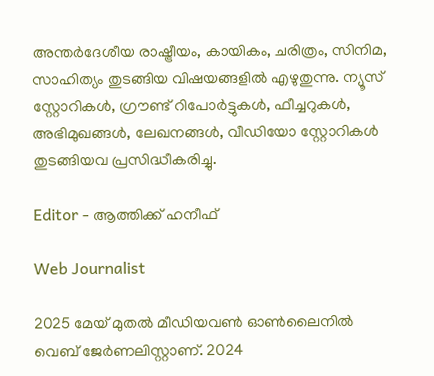അന്തർദേശീയ രാഷ്ട്രീയം, കായികം, ചരിത്രം, സിനിമ, സാഹിത്യം തുടങ്ങിയ വിഷയങ്ങളിൽ എഴുതുന്നു. ന്യൂസ് സ്റ്റോറികൾ, ഗ്രൗണ്ട് റിപോർട്ടുകൾ, ഫീച്ചറുകൾ, അഭിമുഖങ്ങൾ, ലേഖനങ്ങൾ, വീഡിയോ സ്റ്റോറികൾ തുടങ്ങിയവ പ്രസിദ്ധീകരിച്ചു.

Editor - ആത്തിക്ക് ഹനീഫ്

Web Journalist

2025 മേയ് മുതൽ മീഡിയവൺ ഓൺലൈനിൽ വെബ് ജേർണലിസ്റ്റാണ്. 2024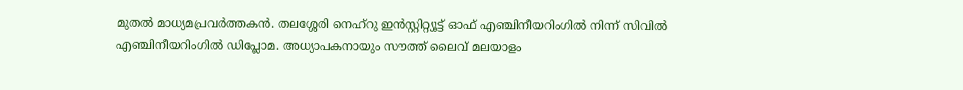മുതൽ മാധ്യമപ്രവർത്തകൻ. തലശ്ശേരി നെഹ്‌റു ഇൻസ്റ്റിറ്റ്യൂട്ട് ഓഫ് എഞ്ചിനീയറിംഗിൽ നിന്ന് സിവിൽ എഞ്ചിനീയറിംഗിൽ ഡിപ്ലോമ. അധ്യാപകനായും സൗത്ത് ലൈവ് മലയാളം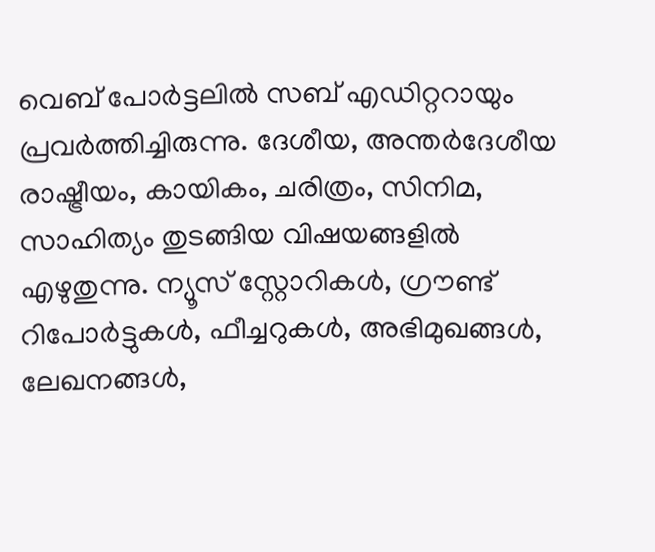വെബ് പോർട്ടലിൽ സബ് എഡിറ്ററായും പ്രവർത്തിച്ചിരുന്നു. ദേശീയ, അന്തർദേശീയ രാഷ്ട്രീയം, കായികം, ചരിത്രം, സിനിമ, സാഹിത്യം തുടങ്ങിയ വിഷയങ്ങളിൽ എഴുതുന്നു. ന്യൂസ് സ്റ്റോറികൾ, ഗ്രൗണ്ട് റിപോർട്ടുകൾ, ഫീച്ചറുകൾ, അഭിമുഖങ്ങൾ, ലേഖനങ്ങൾ,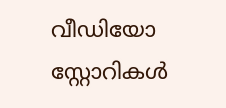വീഡിയോ സ്റ്റോറികൾ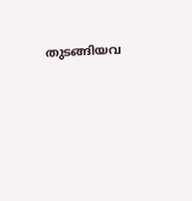തുടങ്ങിയവ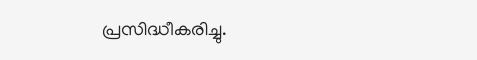പ്രസിദ്ധീകരിച്ചു.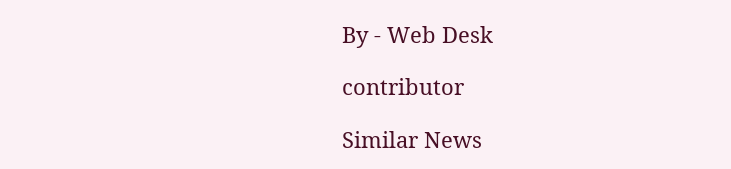By - Web Desk

contributor

Similar News